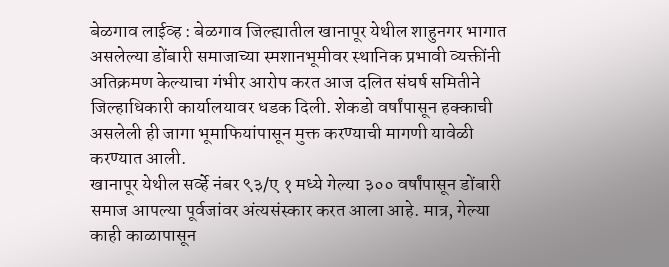बेळगाव लाईव्ह : बेळगाव जिल्ह्यातील खानापूर येथील शाहुनगर भागात असलेल्या डोंबारी समाजाच्या स्मशानभूमीवर स्थानिक प्रभावी व्यक्तींनी अतिक्रमण केल्याचा गंभीर आरोप करत आज दलित संघर्ष समितीने जिल्हाधिकारी कार्यालयावर धडक दिली. शेकडो वर्षांपासून हक्काची असलेली ही जागा भूमाफियांपासून मुक्त करण्याची मागणी यावेळी करण्यात आली.
खानापूर येथील सर्व्हे नंबर ९३/ए १ मध्ये गेल्या ३०० वर्षांपासून डोंबारी समाज आपल्या पूर्वजांवर अंत्यसंस्कार करत आला आहे. मात्र, गेल्या काही काळापासून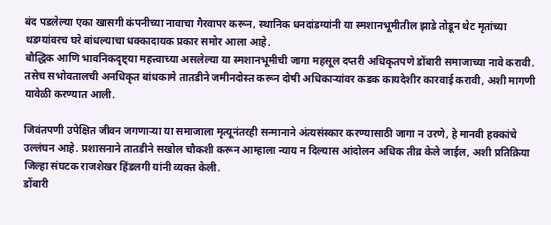बंद पडलेल्या एका खासगी कंपनीच्या नावाचा गैरवापर करून, स्थानिक धनदांडग्यांनी या स्मशानभूमीतील झाडे तोडून थेट मृतांच्या थडग्यांवरच घरे बांधल्याचा धक्कादायक प्रकार समोर आला आहे.
बौद्धिक आणि भावनिकदृष्ट्या महत्त्वाच्या असलेल्या या स्मशानभूमीची जागा महसूल दप्तरी अधिकृतपणे डोंबारी समाजाच्या नावे करावी. तसेच सभोवतालची अनधिकृत बांधकामे तातडीने जमीनदोस्त करून दोषी अधिकाऱ्यांवर कडक कायदेशीर कारवाई करावी, अशी मागणी यावेळी करण्यात आली.

जिवंतपणी उपेक्षित जीवन जगणाऱ्या या समाजाला मृत्यूनंतरही सन्मानाने अंत्यसंस्कार करण्यासाठी जागा न उरणे, हे मानवी हक्कांचे उल्लंघन आहे. प्रशासनाने तातडीने सखोल चौकशी करून आम्हाला न्याय न दिल्यास आंदोलन अधिक तीव्र केले जाईल, अशी प्रतिक्रिया जिल्हा संघटक राजशेखर हिंडलगी यांनी व्यक्त केली.
डोंबारी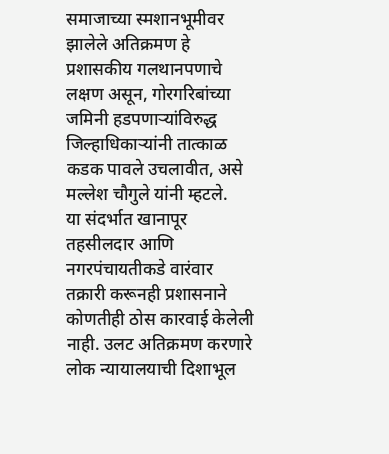समाजाच्या स्मशानभूमीवर झालेले अतिक्रमण हे प्रशासकीय गलथानपणाचे लक्षण असून, गोरगरिबांच्या जमिनी हडपणाऱ्यांविरुद्ध जिल्हाधिकाऱ्यांनी तात्काळ कडक पावले उचलावीत, असे मल्लेश चौगुले यांनी म्हटले.
या संदर्भात खानापूर तहसीलदार आणि नगरपंचायतीकडे वारंवार तक्रारी करूनही प्रशासनाने कोणतीही ठोस कारवाई केलेली नाही. उलट अतिक्रमण करणारे लोक न्यायालयाची दिशाभूल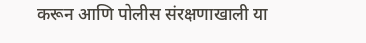करून आणि पोलीस संरक्षणाखाली या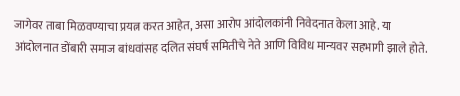जागेवर ताबा मिळवण्याचा प्रयत्न करत आहेत, असा आरोप आंदोलकांनी निवेदनात केला आहे. या आंदोलनात डोंबारी समाज बांधवांसह दलित संघर्ष समितीचे नेते आणि विविध मान्यवर सहभागी झाले होते.